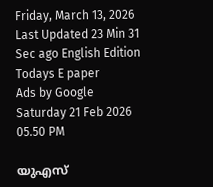Friday, March 13, 2026 Last Updated 23 Min 31 Sec ago English Edition
Todays E paper
Ads by Google
Saturday 21 Feb 2026 05.50 PM

യുഎസ്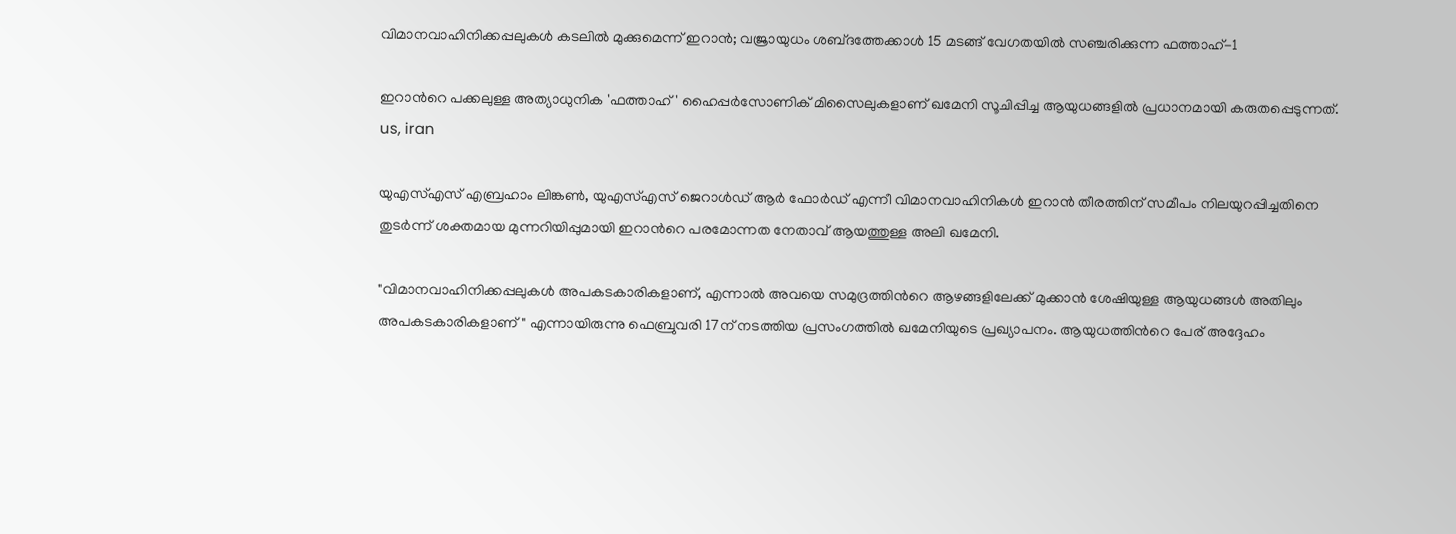വിമാനവാഹിനിക്കപ്പലുകൾ കടലിൽ മുക്കുമെന്ന് ഇറാൻ; വജ്രായുധം ശബ്‍ദത്തേക്കാൾ 15 മടങ്ങ് വേഗതയിൽ സഞ്ചരിക്കുന്ന ഫത്താഹ്-1

ഇറാന്‍റെ പക്കലുള്ള അത്യാധുനിക 'ഫത്താഹ്' ഹൈപ്പർസോണിക് മിസൈലുകളാണ് ഖമേനി സൂചിപ്പിച്ച ആയുധങ്ങളിൽ പ്രധാനമായി കരുതപ്പെടുന്നത്.
us, iran

യുഎസ്എസ് എബ്രഹാം ലിങ്കൺ, യുഎസ്എസ് ജെറാൾഡ് ആർ ഫോർഡ് എന്നീ വിമാനവാഹിനികൾ ഇറാൻ തീരത്തിന് സമീപം നിലയുറപ്പിച്ചതിനെ തുടര്‍ന്ന് ശക്തമായ മുന്നറിയിപ്പുമായി ഇറാന്‍റെ പരമോന്നത നേതാവ് ആയത്തുള്ള അലി ഖമേനി.

"വിമാനവാഹിനിക്കപ്പലുകൾ അപകടകാരികളാണ്, എന്നാൽ അവയെ സമുദ്രത്തിന്‍റെ ആഴങ്ങളിലേക്ക് മുക്കാൻ ശേഷിയുള്ള ആയുധങ്ങൾ അതിലും അപകടകാരികളാണ്" എന്നായിരുന്നു ഫെബ്രുവരി 17ന് നടത്തിയ പ്രസംഗത്തിൽ ഖമേനിയുടെ പ്രഖ്യാപനം. ആയുധത്തിന്‍റെ പേര് അദ്ദേഹം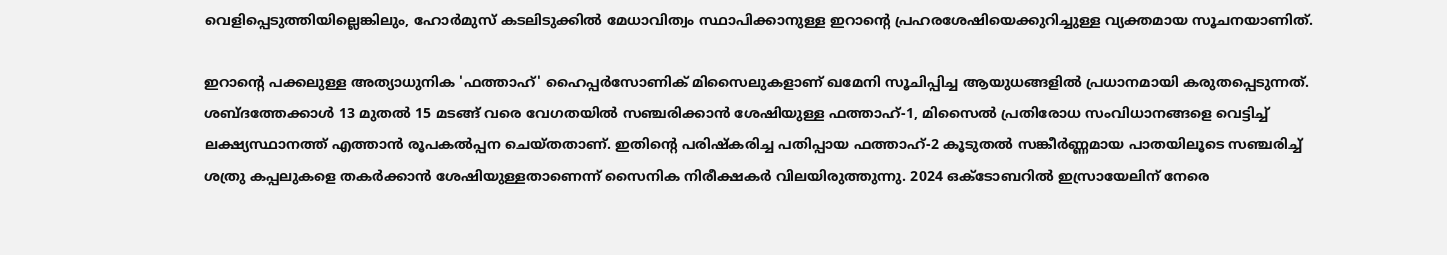വെളിപ്പെടുത്തിയില്ലെങ്കിലും, ഹോർമുസ് കടലിടുക്കിൽ മേധാവിത്വം സ്ഥാപിക്കാനുള്ള ഇറാന്‍റെ പ്രഹരശേഷിയെക്കുറിച്ചുള്ള വ്യക്തമായ സൂചനയാണിത്.

ഇറാന്‍റെ പക്കലുള്ള അത്യാധുനിക 'ഫത്താഹ്' ഹൈപ്പർസോണിക് മിസൈലുകളാണ് ഖമേനി സൂചിപ്പിച്ച ആയുധങ്ങളിൽ പ്രധാനമായി കരുതപ്പെടുന്നത്. ശബ്‍ദത്തേക്കാൾ 13 മുതൽ 15 മടങ്ങ് വരെ വേഗതയിൽ സഞ്ചരിക്കാൻ ശേഷിയുള്ള ഫത്താഹ്-1, മിസൈൽ പ്രതിരോധ സംവിധാനങ്ങളെ വെട്ടിച്ച് ലക്ഷ്യസ്ഥാനത്ത് എത്താൻ രൂപകൽപ്പന ചെയ്തതാണ്. ഇതിന്‍റെ പരിഷ്കരിച്ച പതിപ്പായ ഫത്താഹ്-2 കൂടുതൽ സങ്കീർണ്ണമായ പാതയിലൂടെ സഞ്ചരിച്ച് ശത്രു കപ്പലുകളെ തകർക്കാൻ ശേഷിയുള്ളതാണെന്ന് സൈനിക നിരീക്ഷകർ വിലയിരുത്തുന്നു. 2024 ഒക്ടോബറിൽ ഇസ്രായേലിന് നേരെ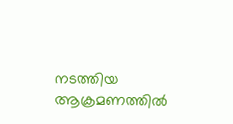നടത്തിയ ആക്രമണത്തിൽ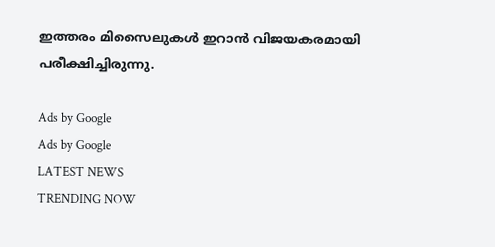ഇത്തരം മിസൈലുകൾ ഇറാൻ വിജയകരമായി പരീക്ഷിച്ചിരുന്നു.

Ads by Google
Ads by Google
LATEST NEWS
TRENDING NOW